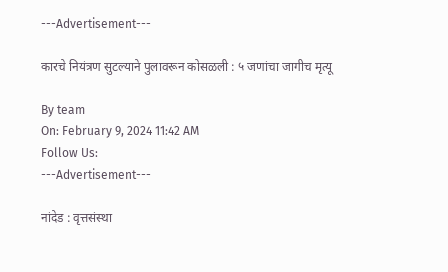---Advertisement---

कारचे नियंत्रण सुटल्याने पुलावरून कोसळली : ५ जणांचा जागीच मृत्यू

By team
On: February 9, 2024 11:42 AM
Follow Us:
---Advertisement---

नांदेड : वृत्तसंस्था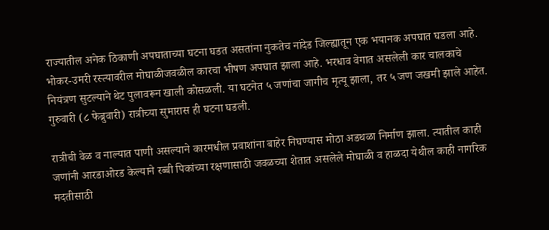राज्यातील अनेक ठिकाणी अपघाताच्या घटना घडत असतांना नुकतेच नांदेड जिल्ह्यातून एक भयानक अपघात घडला आहे. भोकर-उमरी रस्त्यावरील मोघाळीजवळील कारचा भीषण अपघात झाला आहे. भरधाव वेगात असलेली कार चालकाचे नियंत्रण सुटल्याने थेट पुलावरून खाली कोसळली. या घटनेत ५ जणांचा जागीच मृत्यू झाला, तर ५ जण जखमी झाले आहेत. गुरुवारी (८ फेब्रुवारी) रात्रीच्या सुमारास ही घटना घडली.

रात्रीची वेळ व नाल्यात पाणी असल्याने कारमधील प्रवाशांना बाहेर निघण्यास मोठा अडथळा निर्माण झाला. त्यातील काही जणांनी आरडाओरड केल्याने रब्बी पिकांच्या रक्षणासाठी जवळच्या शेतात असलेले मोघाळी व हाळदा येथील काही नागरिक मदतीसाठी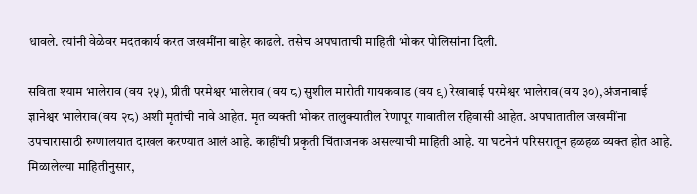धावले. त्यांनी वेळेवर मदतकार्य करत जखमींना बाहेर काढले. तसेच अपघाताची माहिती भोकर पोलिसांना दिली.

सविता श्याम भालेराव (वय २५), प्रीती परमेश्वर भालेराव (वय ८) सुशील मारोती गायकवाड (वय ९) रेखाबाई परमेश्वर भालेराव(वय ३०),अंजनाबाई ज्ञानेश्वर भालेराव(वय २८) अशी मृतांची नावे आहेत. मृत व्यक्ती भोकर तालुक्यातील रेणापूर गावातील रहिवासी आहेत. अपघातातील जखमींना उपचारासाठी रुग्णालयात दाखल करण्यात आलं आहे. काहींची प्रकृती चिंताजनक असल्याची माहिती आहे. या घटनेनं परिसरातून हळहळ व्यक्त होत आहे. मिळालेल्या माहितीनुसार,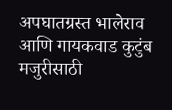अपघातग्रस्त भालेराव आणि गायकवाड कुटुंब मजुरीसाठी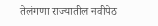तेलंगणा राज्यातील नवीपेठ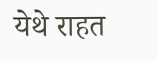येथे राहत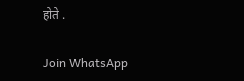होते .

Join WhatsApp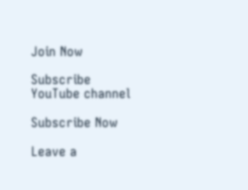Join Now

Subscribe YouTube channel

Subscribe Now

Leave a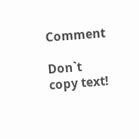Comment

Don`t copy text!